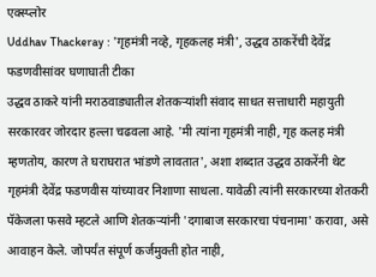एक्स्प्लोर
Uddhav Thackeray : 'गृहमंत्री नव्हे, गृहकलह मंत्री', उद्धव ठाकरेंची देवेंद्र फडणवीसांवर घणाघाती टीका
उद्धव ठाकरे यांनी मराठवाड्यातील शेतकऱ्यांशी संवाद साधत सत्ताधारी महायुती सरकारवर जोरदार हल्ला चढवला आहे. 'मी त्यांना गृहमंत्री नाही, गृह कलह मंत्री म्हणतोय, कारण ते घराघरात भांडणे लावतात', अशा शब्दात उद्धव ठाकरेंनी थेट गृहमंत्री देवेंद्र फडणवीस यांच्यावर निशाणा साधला. यावेळी त्यांनी सरकारच्या शेतकरी पॅकेजला फसवे म्हटले आणि शेतकऱ्यांनी 'दगाबाज सरकारचा पंचनामा' करावा, असे आवाहन केले. जोपर्यंत संपूर्ण कर्जमुक्ती होत नाही,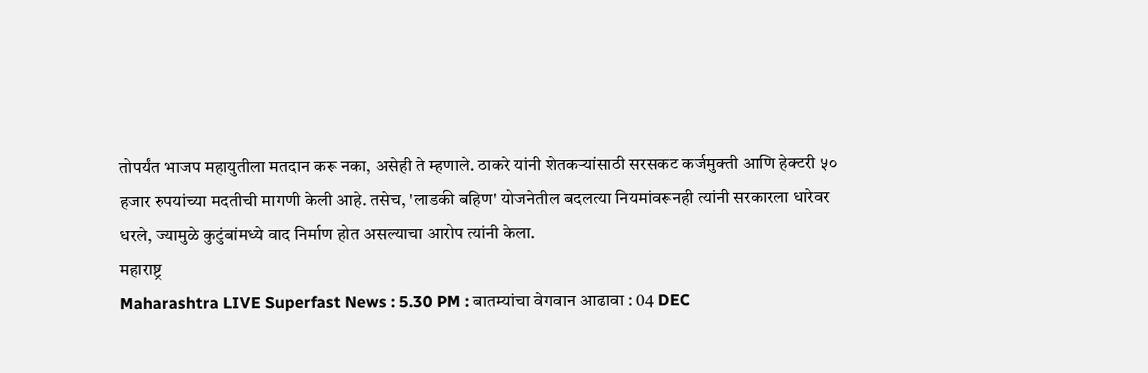तोपर्यंत भाजप महायुतीला मतदान करू नका, असेही ते म्हणाले. ठाकरे यांनी शेतकऱ्यांसाठी सरसकट कर्जमुक्ती आणि हेक्टरी ५० हजार रुपयांच्या मदतीची मागणी केली आहे. तसेच, 'लाडकी बहिण' योजनेतील बदलत्या नियमांवरूनही त्यांनी सरकारला धारेवर धरले, ज्यामुळे कुटुंबांमध्ये वाद निर्माण होत असल्याचा आरोप त्यांनी केला.
महाराष्ट्र
Maharashtra LIVE Superfast News : 5.30 PM : बातम्यांचा वेगवान आढावा : 04 DEC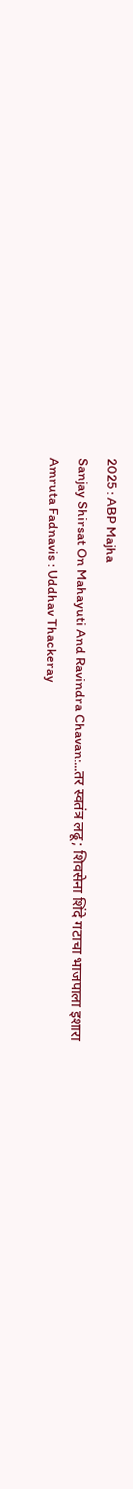2025 : ABP Majha
Sanjay Shirsat On Mahayuti And Ravindra Chavan:...तर स्वतंत्र लढू; शिवसेना शिंदे गटाचा भाजपाला इशारा
Amruta Fadnavis : Uddhav Thackeray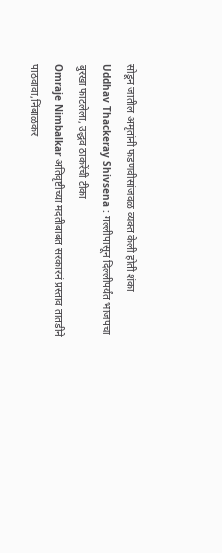सोडून जातील अमृतांनी फडणवीसांजवळ व्यक्त केली होती शंका
Uddhav Thackeray Shivsena : गल्लीपासून दिल्लीपर्यंत भाजपचा बुरखा फाटलेला, उद्धव ठाकरेंची टीका
Omraje Nimbalkar अतिवृष्टीच्या मदतीबाबत सरकारनं प्रस्ताव तातडीने पाठवावा,निंबाळकर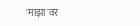'माझा'वर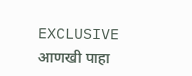EXCLUSIVE
आणखी पाहा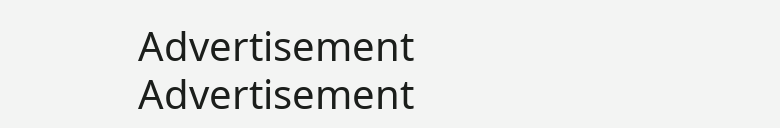Advertisement
Advertisement